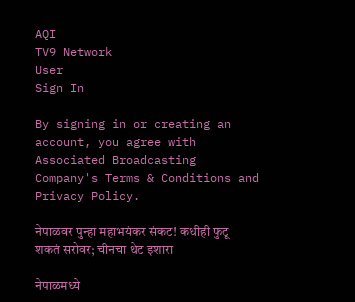AQI
TV9 Network
User
Sign In

By signing in or creating an account, you agree with Associated Broadcasting Company's Terms & Conditions and Privacy Policy.

नेपाळवर पुन्हा महाभयंकर संकट! कधीही फुटू शकतं सरोवर; चीनचा थेट इशारा

नेपाळमध्ये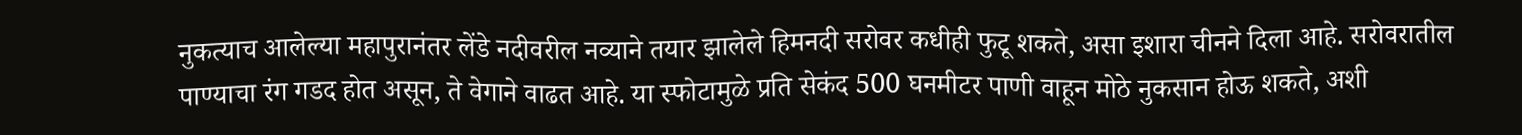नुकत्याच आलेल्या महापुरानंतर लेंडे नदीवरील नव्याने तयार झालेले हिमनदी सरोवर कधीही फुटू शकते, असा इशारा चीनने दिला आहे. सरोवरातील पाण्याचा रंग गडद होत असून, ते वेगाने वाढत आहे. या स्फोटामुळे प्रति सेकंद 500 घनमीटर पाणी वाहून मोठे नुकसान होऊ शकते, अशी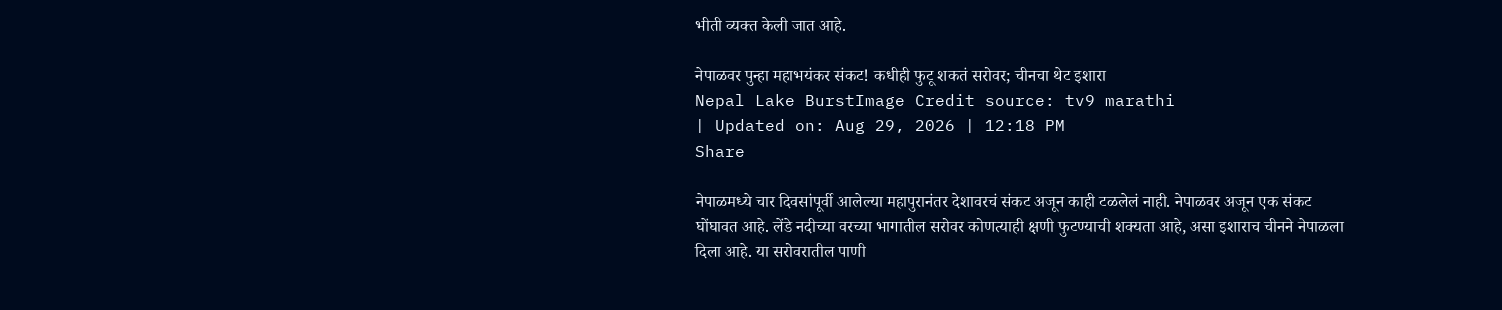भीती व्यक्त केली जात आहे.

नेपाळवर पुन्हा महाभयंकर संकट! कधीही फुटू शकतं सरोवर; चीनचा थेट इशारा
Nepal Lake BurstImage Credit source: tv9 marathi
| Updated on: Aug 29, 2026 | 12:18 PM
Share

नेपाळमध्ये चार दिवसांपूर्वी आलेल्या महापुरानंतर देशावरचं संकट अजून काही टळलेलं नाही. नेपाळवर अजून एक संकट घोंघावत आहे. लेंडे नदीच्या वरच्या भागातील सरोवर कोणत्याही क्षणी फुटण्याची शक्यता आहे, असा इशाराच चीनने नेपाळला दिला आहे. या सरोवरातील पाणी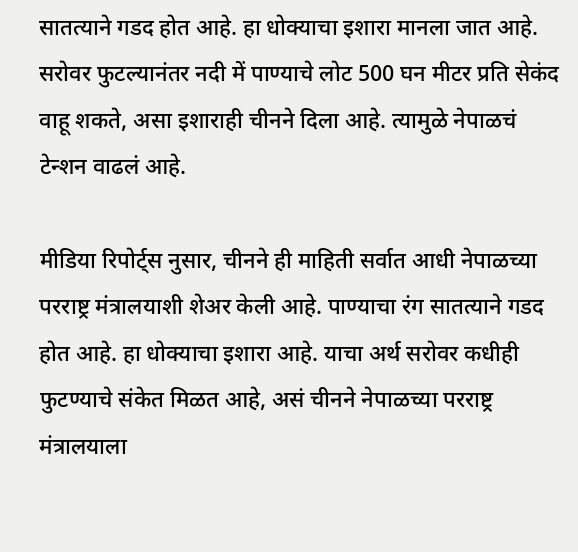सातत्याने गडद होत आहे. हा धोक्याचा इशारा मानला जात आहे. सरोवर फुटल्यानंतर नदी में पाण्याचे लोट 500 घन मीटर प्रति सेकंद वाहू शकते, असा इशाराही चीनने दिला आहे. त्यामुळे नेपाळचं टेन्शन वाढलं आहे.

मीडिया रिपोर्ट्स नुसार, चीनने ही माहिती सर्वात आधी नेपाळच्या परराष्ट्र मंत्रालयाशी शेअर केली आहे. पाण्याचा रंग सातत्याने गडद होत आहे. हा धोक्याचा इशारा आहे. याचा अर्थ सरोवर कधीही फुटण्याचे संकेत मिळत आहे, असं चीनने नेपाळच्या परराष्ट्र मंत्रालयाला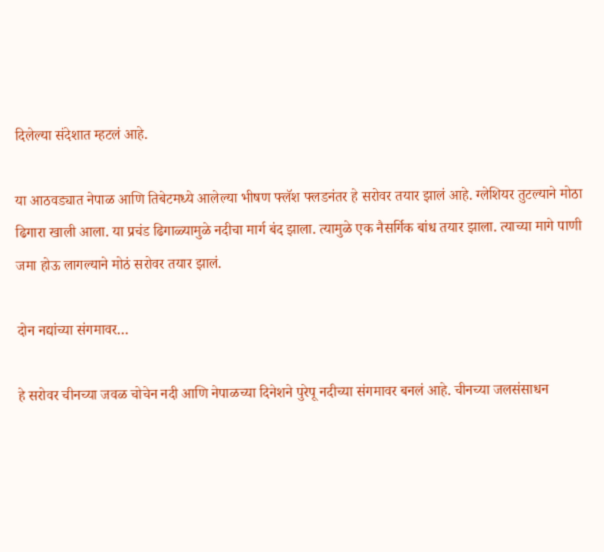दिलेल्या संदेशात म्हटलं आहे.

या आठवड्यात नेपाळ आणि तिबेटमध्ये आलेल्या भीषण फ्लॅश फ्लडनंतर हे सरोवर तयार झालं आहे. ग्लेशियर तुटल्याने मोठा ढिगारा खाली आला. या प्रचंड ढिगाळ्यामुळे नदीचा मार्ग बंद झाला. त्यामुळे एक नैसर्गिक बांध तयार झाला. त्याच्या मागे पाणी जमा होऊ लागल्याने मोठं सरोवर तयार झालं.

दोन नद्यांच्या संगमावर…

हे सरोवर चीनच्या जवळ चोचेन नदी आणि नेपाळच्या दिनेशने पुरेपू नदीच्या संगमावर बनलं आहे. चीनच्या जलसंसाधन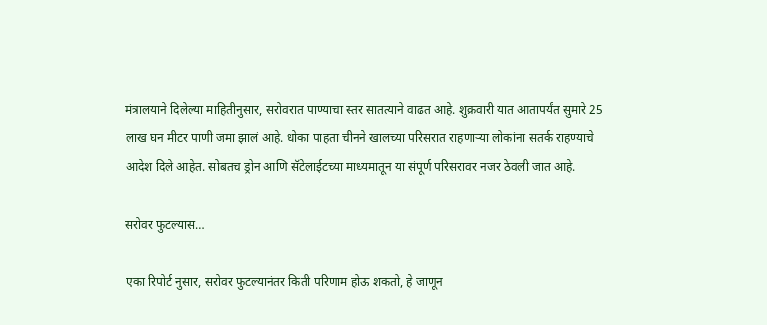मंत्रालयाने दिलेल्या माहितीनुसार, सरोवरात पाण्याचा स्तर सातत्याने वाढत आहे. शुक्रवारी यात आतापर्यंत सुमारे 25 लाख घन मीटर पाणी जमा झालं आहे. धोका पाहता चीनने खालच्या परिसरात राहणाऱ्या लोकांना सतर्क राहण्याचे आदेश दिले आहेत. सोबतच ड्रोन आणि सॅटेलाईटच्या माध्यमातून या संपूर्ण परिसरावर नजर ठेवली जात आहे.

सरोवर फुटल्यास…

एका रिपोर्ट नुसार, सरोवर फुटल्यानंतर किती परिणाम होऊ शकतो, हे जाणून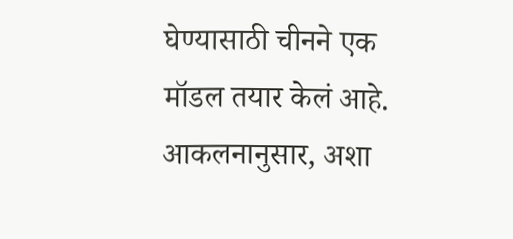घेण्यासाठी चीनने एक मॉडल तयार केलं आहे. आकलनानुसार, अशा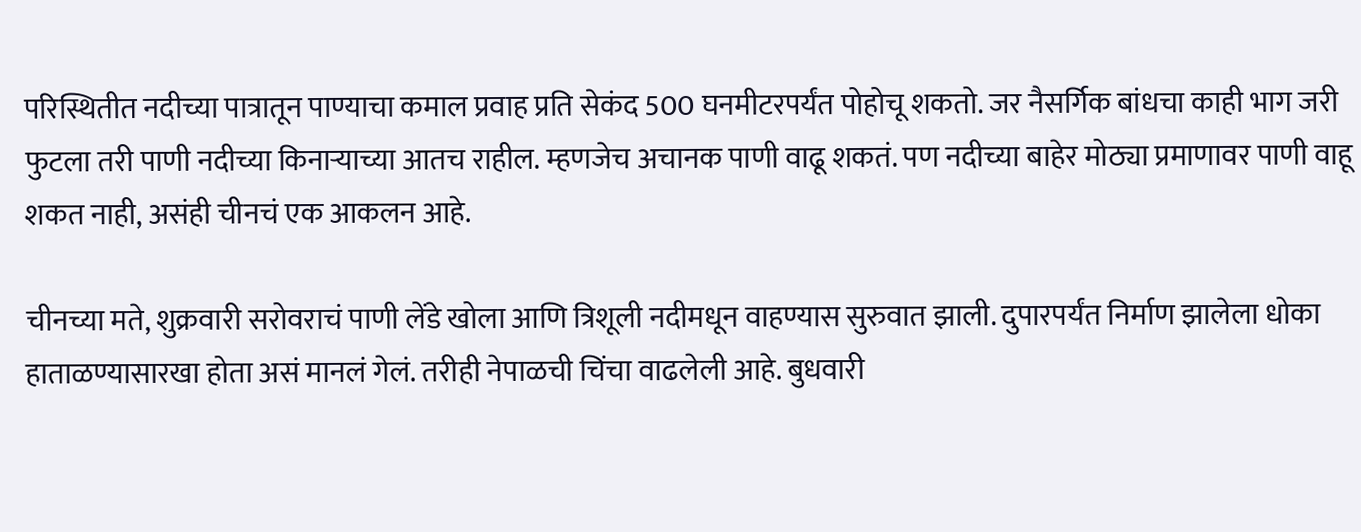परिस्थितीत नदीच्या पात्रातून पाण्याचा कमाल प्रवाह प्रति सेकंद 500 घनमीटरपर्यंत पोहोचू शकतो. जर नैसर्गिक बांधचा काही भाग जरी फुटला तरी पाणी नदीच्या किनाऱ्याच्या आतच राहील. म्हणजेच अचानक पाणी वाढू शकतं. पण नदीच्या बाहेर मोठ्या प्रमाणावर पाणी वाहू शकत नाही, असंही चीनचं एक आकलन आहे.

चीनच्या मते, शुक्रवारी सरोवराचं पाणी लेंडे खोला आणि त्रिशूली नदीमधून वाहण्यास सुरुवात झाली. दुपारपर्यंत निर्माण झालेला धोका हाताळण्यासारखा होता असं मानलं गेलं. तरीही नेपाळची चिंचा वाढलेली आहे. बुधवारी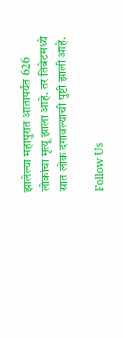झालेल्या महापुरात आतापर्यंत 626 लोकांचा मृत्यू झाला आहे. तर तिबेटमध्ये सात लोक दगावल्याची पुष्टी झाली आहे.

Follow Us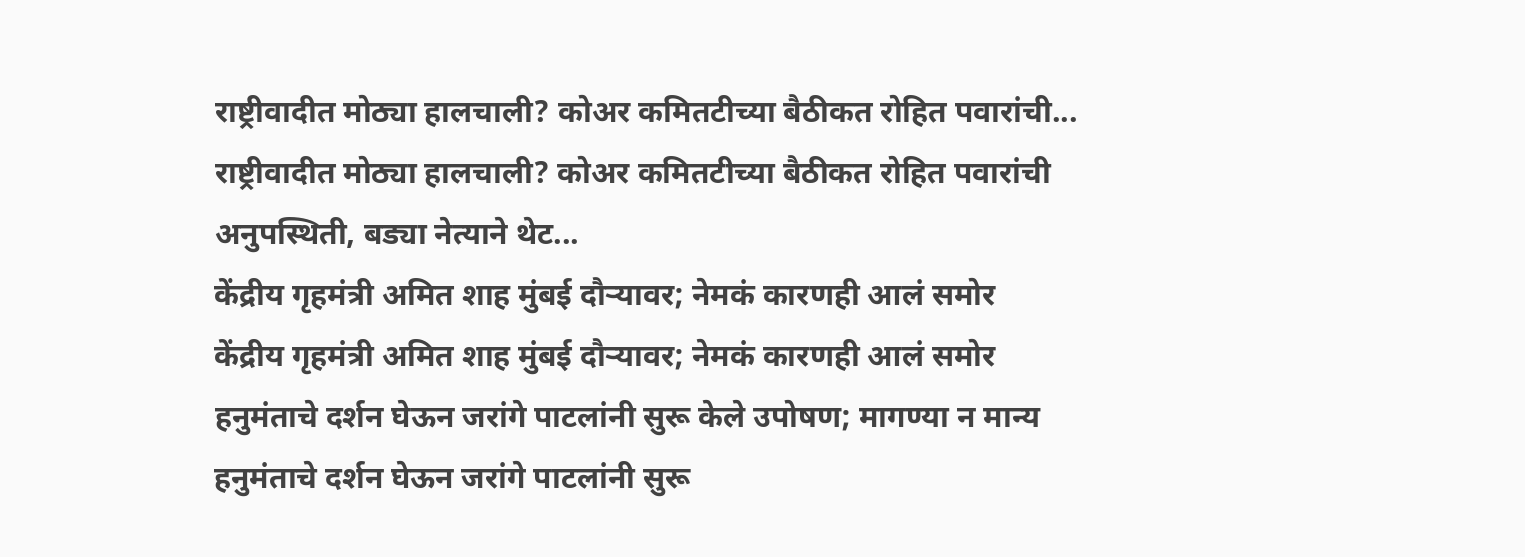राष्ट्रीवादीत मोठ्या हालचाली? कोअर कमितटीच्या बैठीकत रोहित पवारांची...
राष्ट्रीवादीत मोठ्या हालचाली? कोअर कमितटीच्या बैठीकत रोहित पवारांची अनुपस्थिती, बड्या नेत्याने थेट...
केंद्रीय गृहमंत्री अमित शाह मुंबई दौऱ्यावर; नेमकं कारणही आलं समोर
केंद्रीय गृहमंत्री अमित शाह मुंबई दौऱ्यावर; नेमकं कारणही आलं समोर
हनुमंताचे दर्शन घेऊन जरांगे पाटलांनी सुरू केले उपोषण; मागण्या न मान्य
हनुमंताचे दर्शन घेऊन जरांगे पाटलांनी सुरू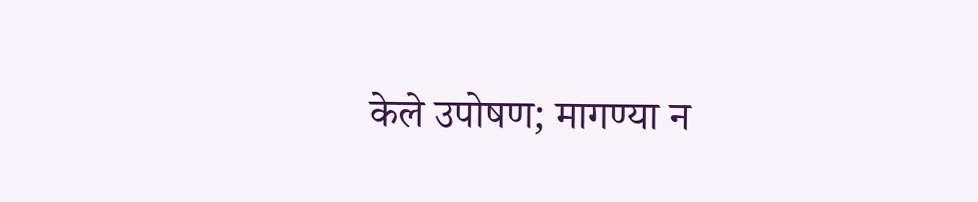केले उपोषण; मागण्या न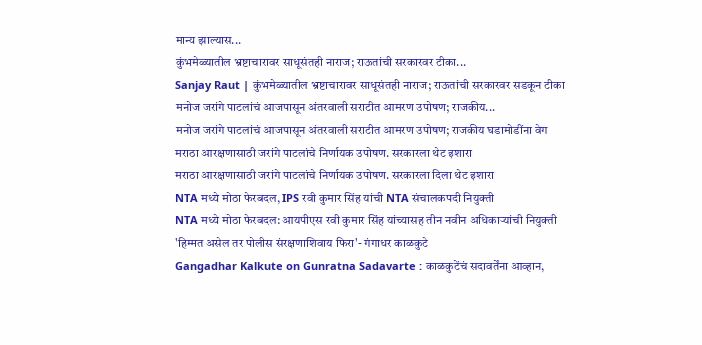मान्य झाल्यास...
कुंभमेळ्यातील भ्रष्टाचारावर साधूसंतही नाराज; राऊतांची सरकारवर टीका...
Sanjay Raut | कुंभमेळ्यातील भ्रष्टाचारावर साधूसंतही नाराज; राऊतांची सरकारवर सडकून टीका
मनोज जरांगे पाटलांचं आजपासून अंतरवाली सराटीत आमरण उपोषण; राजकीय...
मनोज जरांगे पाटलांचं आजपासून अंतरवाली सराटीत आमरण उपोषण; राजकीय घडामोडींना वेग
मराठा आरक्षणासाठी जरांगे पाटलांचे निर्णायक उपोषण. सरकारला थेट इशारा
मराठा आरक्षणासाठी जरांगे पाटलांचे निर्णायक उपोषण. सरकारला दिला थेट इशारा
NTA मध्ये मोठा फेरबदल, IPS रवी कुमार सिंह यांची NTA संचालकपदी नियुक्ती
NTA मध्ये मोठा फेरबदल: आयपीएस रवी कुमार सिंह यांच्यासह तीन नवीन अधिकाऱ्यांची नियुक्ती
'हिम्मत असेल तर पोलीस संरक्षणाशिवाय फिरा'- गंगाधर काळकुटे
Gangadhar Kalkute on Gunratna Sadavarte : काळकुटेंचं सदावर्तेंना आव्हान,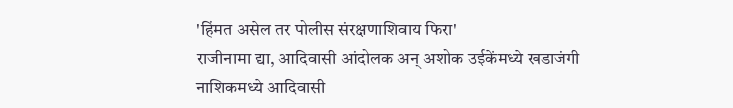'हिंमत असेल तर पोलीस संरक्षणाशिवाय फिरा'
राजीनामा द्या, आदिवासी आंदोलक अन् अशोक उईकेंमध्ये खडाजंगी
नाशिकमध्ये आदिवासी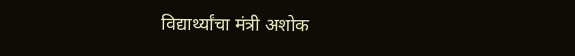विद्यार्थ्यांचा मंत्री अशोक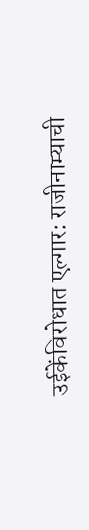उईकेंविरोधात एल्गार: राजीनाम्याची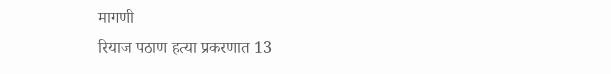मागणी
रियाज पठाण हत्या प्रकरणात 13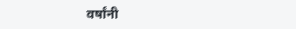वर्षांनी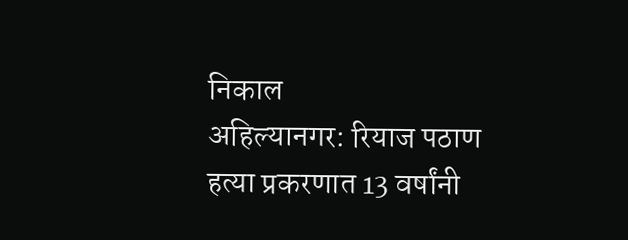निकाल
अहिल्यानगर: रियाज पठाण हत्या प्रकरणात 13 वर्षांनी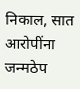निकाल, सात आरोपींना जन्मठेप